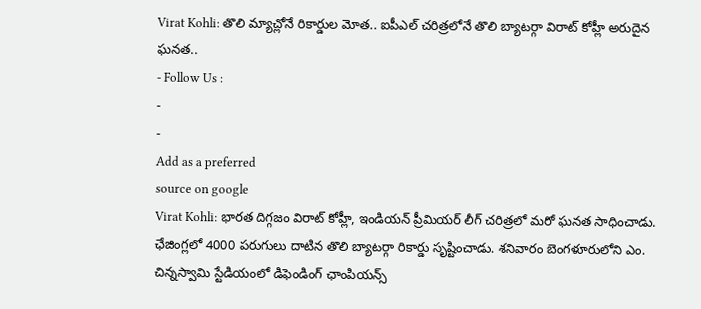Virat Kohli: తొలి మ్యాచ్లోనే రికార్డుల మోత.. ఐపీఎల్ చరిత్రలోనే తొలి బ్యాటర్గా విరాట్ కోహ్లీ అరుదైన ఘనత..
- Follow Us :
-
-
Add as a preferred
source on google
Virat Kohli: భారత దిగ్గజం విరాట్ కోహ్లీ, ఇండియన్ ప్రీమియర్ లీగ్ చరిత్రలో మరో ఘనత సాధించాడు. ఛేజింగ్లలో 4000 పరుగులు దాటిన తొలి బ్యాటర్గా రికార్డు సృష్టించాడు. శనివారం బెంగళూరులోని ఎం. చిన్నస్వామి స్టేడియంలో డిఫెండింగ్ ఛాంపియన్స్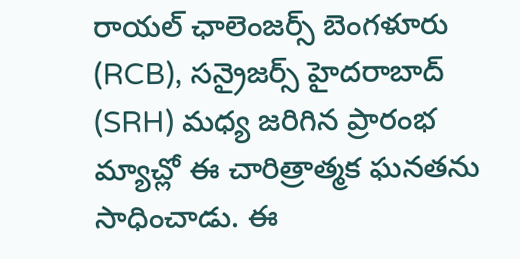రాయల్ ఛాలెంజర్స్ బెంగళూరు (RCB), సన్రైజర్స్ హైదరాబాద్ (SRH) మధ్య జరిగిన ప్రారంభ మ్యాచ్లో ఈ చారిత్రాత్మక ఘనతను సాధించాడు. ఈ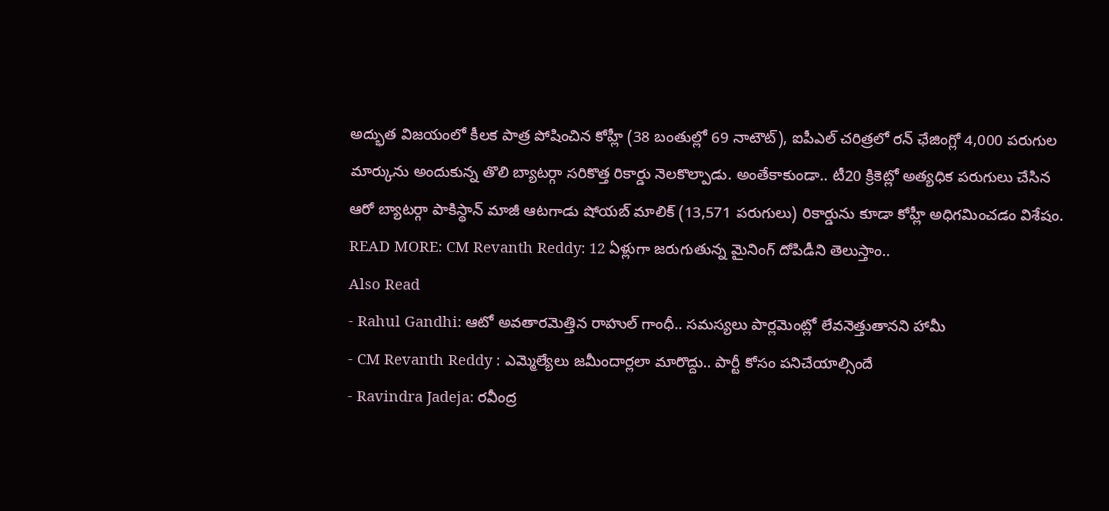అద్భుత విజయంలో కీలక పాత్ర పోషించిన కోహ్లీ (38 బంతుల్లో 69 నాటౌట్), ఐపీఎల్ చరిత్రలో రన్ ఛేజింగ్లో 4,000 పరుగుల మార్కును అందుకున్న తొలి బ్యాటర్గా సరికొత్త రికార్డు నెలకొల్పాడు. అంతేకాకుండా.. టీ20 క్రికెట్లో అత్యధిక పరుగులు చేసిన ఆరో బ్యాటర్గా పాకిస్థాన్ మాజీ ఆటగాడు షోయబ్ మాలిక్ (13,571 పరుగులు) రికార్డును కూడా కోహ్లీ అధిగమించడం విశేషం.
READ MORE: CM Revanth Reddy: 12 ఏళ్లుగా జరుగుతున్న మైనింగ్ దోపిడీని తెలుస్తాం..
Also Read
- Rahul Gandhi: ఆటో అవతారమెత్తిన రాహుల్ గాంధీ.. సమస్యలు పార్లమెంట్లో లేవనెత్తుతానని హామీ
- CM Revanth Reddy : ఎమ్మెల్యేలు జమీందార్లలా మారొద్దు.. పార్టీ కోసం పనిచేయాల్సిందే
- Ravindra Jadeja: రవీంద్ర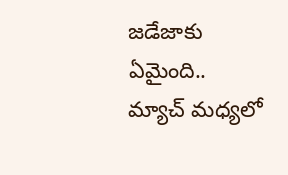జడేజాకు ఏమైంది.. మ్యాచ్ మధ్యలో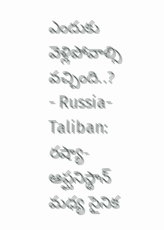ఎందుకు వెళ్లిపోవాల్సి వచ్చింది..?
- Russia-Taliban: రష్యా-ఆప్ఘనిస్థాన్ మధ్య సైనిక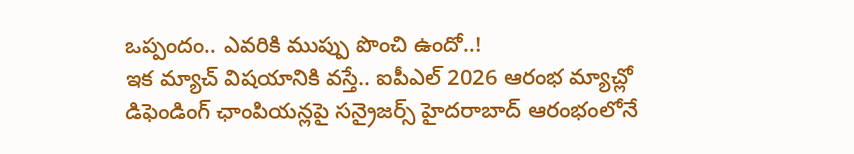ఒప్పందం.. ఎవరికి ముప్పు పొంచి ఉందో..!
ఇక మ్యాచ్ విషయానికి వస్తే.. ఐపీఎల్ 2026 ఆరంభ మ్యాచ్లో డిఫెండింగ్ ఛాంపియన్లపై సన్రైజర్స్ హైదరాబాద్ ఆరంభంలోనే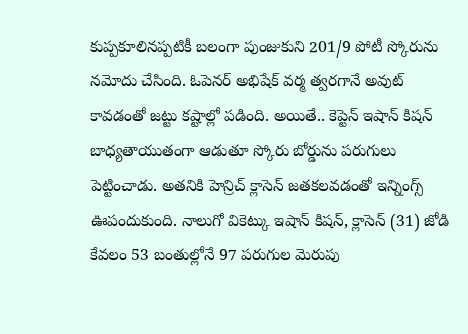కుప్పకూలినప్పటికీ బలంగా పుంజుకుని 201/9 పోటీ స్కోరును నమోదు చేసింది. ఓపెనర్ అభిషేక్ వర్మ త్వరగానే అవుట్ కావడంతో జట్టు కష్టాల్లో పడింది. అయితే.. కెప్టెన్ ఇషాన్ కిషన్ బాధ్యతాయుతంగా ఆడుతూ స్కోరు బోర్డును పరుగులు పెట్టించాడు. అతనికి హెన్రిచ్ క్లాసెన్ జతకలవడంతో ఇన్నింగ్స్ ఊపందుకుంది. నాలుగో వికెట్కు ఇషాన్ కిషన్, క్లాసెన్ (31) జోడి కేవలం 53 బంతుల్లోనే 97 పరుగుల మెరుపు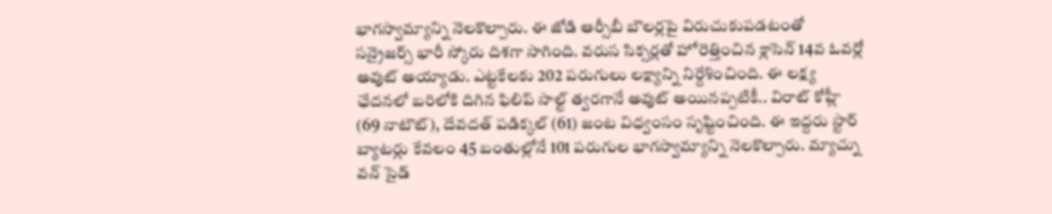భాగస్వామ్యాన్ని నెలకొల్పారు. ఈ జోడి ఆర్సీబీ బౌలర్లపై విరుచుకుపడటంతో సన్రైజర్స్ భారీ స్కోరు దిశగా సాగింది. వరుస సిక్సర్లతో హోరెత్తించిన క్లాసెన్ 14వ ఓవర్లో అవుట్ అయ్యాడు. ఎట్టకేలకు 202 పరుగులు లక్ష్యాన్ని నిర్దేశించింది. ఈ లక్ష్య ఛేదనలో బరిలోకి దిగిన ఫిలిప్ సాల్ట్ త్వరగానే అవుట్ అయినప్పటికీ.. విరాట్ కోహ్లీ (69 నాటౌట్), దేవదత్ పడిక్కల్ (61) జంట విధ్వంసం సృష్టించింది. ఈ ఇద్దరు స్టార్ బ్యాటర్లు కేవలం 45 బంతుల్లోనే 101 పరుగుల భాగస్వామ్యాన్ని నెలకొల్పారు. మ్యాచ్ను వన్ సైడ్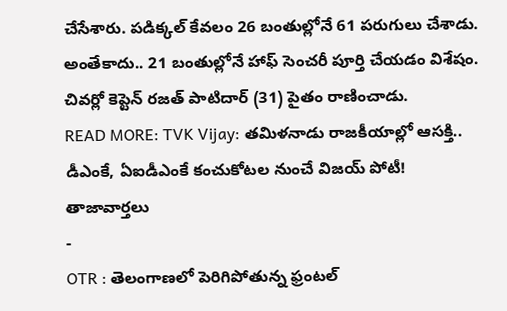చేసేశారు. పడిక్కల్ కేవలం 26 బంతుల్లోనే 61 పరుగులు చేశాడు. అంతేకాదు.. 21 బంతుల్లోనే హాఫ్ సెంచరీ పూర్తి చేయడం విశేషం. చివర్లో కెప్టెన్ రజత్ పాటిదార్ (31) పైతం రాణించాడు.
READ MORE: TVK Vijay: తమిళనాడు రాజకీయాల్లో ఆసక్తి.. డీఎంకే, ఏఐడీఎంకే కంచుకోటల నుంచే విజయ్ పోటీ!
తాజావార్తలు
-
OTR : తెలంగాణలో పెరిగిపోతున్న ఫ్రంటల్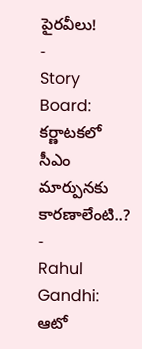పైరవీలు!
-
Story Board: కర్ణాటకలో సీఎం మార్పునకు కారణాలేంటి..?
-
Rahul Gandhi: ఆటో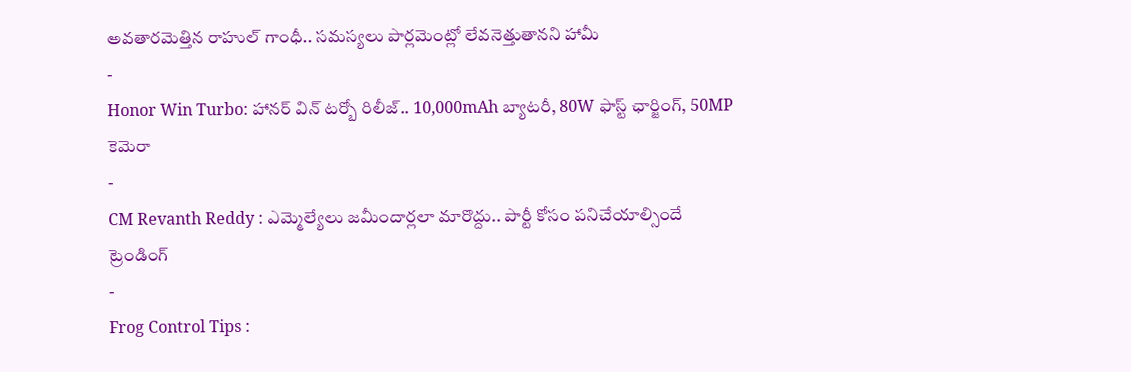అవతారమెత్తిన రాహుల్ గాంధీ.. సమస్యలు పార్లమెంట్లో లేవనెత్తుతానని హామీ
-
Honor Win Turbo: హానర్ విన్ టర్బో రిలీజ్.. 10,000mAh బ్యాటరీ, 80W ఫాస్ట్ ఛార్జింగ్, 50MP కెమెరా
-
CM Revanth Reddy : ఎమ్మెల్యేలు జమీందార్లలా మారొద్దు.. పార్టీ కోసం పనిచేయాల్సిందే
ట్రెండింగ్
-
Frog Control Tips :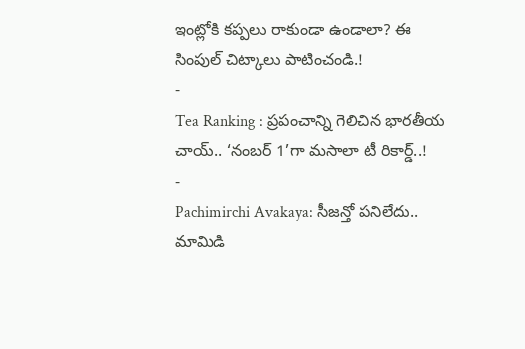ఇంట్లోకి కప్పలు రాకుండా ఉండాలా? ఈ సింపుల్ చిట్కాలు పాటించండి.!
-
Tea Ranking : ప్రపంచాన్ని గెలిచిన భారతీయ చాయ్.. ‘నంబర్ 1’గా మసాలా టీ రికార్డ్..!
-
Pachimirchi Avakaya: సీజన్తో పనిలేదు.. మామిడి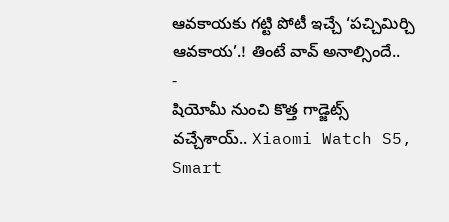ఆవకాయకు గట్టి పోటీ ఇచ్చే ‘పచ్చిమిర్చి ఆవకాయ’.! తింటే వావ్ అనాల్సిందే..
-
షియోమీ నుంచి కొత్త గాడ్జెట్స్ వచ్చేశాయ్.. Xiaomi Watch S5, Smart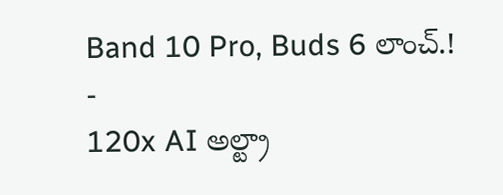Band 10 Pro, Buds 6 లాంచ్.!
-
120x AI అల్ట్రా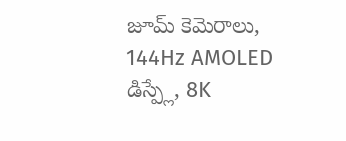జూమ్ కెమెరాలు, 144Hz AMOLED డిస్ప్లే, 8K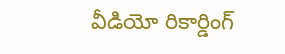వీడియో రికార్డింగ్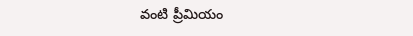వంటి ప్రీమియం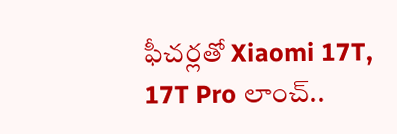ఫీచర్లతో Xiaomi 17T, 17T Pro లాంచ్..